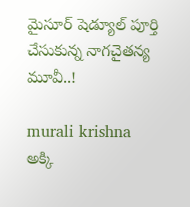మైసూర్‌ షెడ్యూల్‌ పూర్తి చేసుకున్న నాగచైతన్య మూవీ..!

murali krishna
అక్కి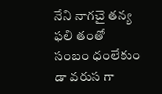నేని నాగచై తన్య ఫలి తంతో సంబం ధంలేకుం డా వరుస గా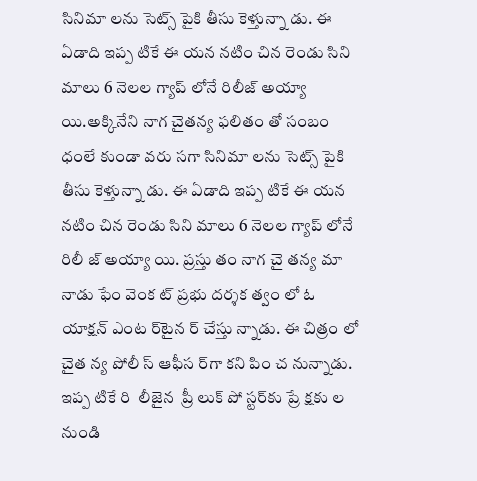సినిమా లను సెట్స్‌ పైకి తీసు కెళ్తున్నా డు. ఈ ఏడాది ఇప్ప టికే ఈ యన నటిం చిన రెండు సిని మాలు 6 నెలల గ్యాప్‌ లోనే రిలీజ్ అయ్యా యి.అక్కినేని నాగ చైతన్య ఫలితం తో సంబం ధంలే కుండా వరు సగా సినిమా లను సెట్స్ ‌పైకి తీసు కెళ్తున్నా డు. ఈ ఏడాది ఇప్ప టికే ఈ యన నటిం చిన రెండు సిని మాలు 6 నెలల గ్యాప్ ‌లోనే రిలీ జ్ అయ్యా యి. ప్రస్తు తం నాగ చై తన్య మా నాడు ఫేం వెంక ట్‌ ప్రభు దర్శక త్వం లో ఓ యాక్షన్‌ ఎంట ర్‌టైన ర్‌ చేస్తు న్నాడు. ఈ చిత్రం లో చైత న్య పోలీ స్‌ ఆఫీస ర్‌గా కని పిం చ నున్నాడు. ఇప్ప టికే రి  లీజైన  ప్రీ లుక్‌ పో స్టర్‌కు ప్రే క్షకు ల నుండి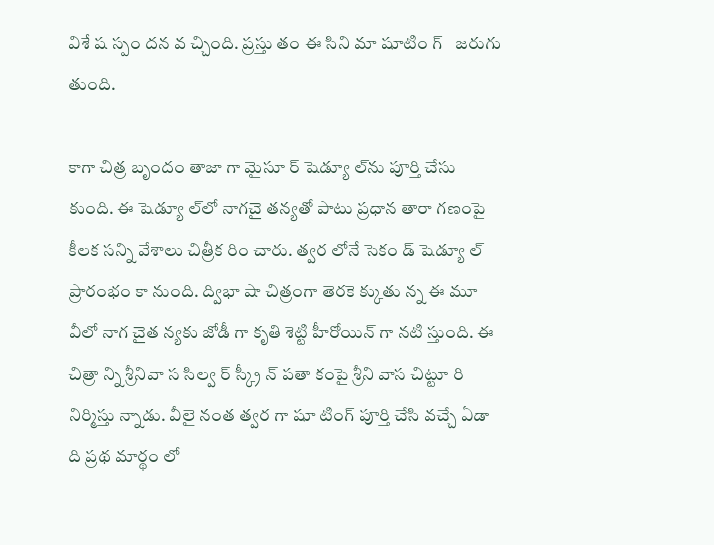విశే ష స్పం దన వ చ్చింది. ప్రస్తు తం ఈ సిని మా షూటిం గ్‌   జరుగు తుంది.

కాగా చిత్ర బృందం తాజా గా మైసూ ర్‌ షెడ్యూ ల్‌ను పూర్తి చేసు కుంది. ఈ షెడ్యూ ల్‌లో నాగచై తన్యతో పాటు ప్రధాన తారా గణంపై కీలక సన్ని వేశాలు చిత్రీక రిం చారు. త్వర లోనే సెకం డ్‌ షెడ్యూ ల్‌ ప్రారంభం కా నుంది. ద్విభా షా చిత్రంగా తెరకె క్కుతు న్న ఈ మూ వీలో నాగ చైత న్యకు జోడీ గా కృతి శెట్టి హీరోయిన్‌ గా నటి స్తుంది. ఈ చిత్రా న్ని శ్రీనివా స సిల్వ ర్‌ స్క్రీ న్‌ పతా కంపై శ్రీని వాస చిట్టూ రి నిర్మిస్తు న్నాడు. వీలై నంత త్వర గా షూ టింగ్‌ పూర్తి చేసి వచ్చే ఏడా ది ప్రథ మార్థం లో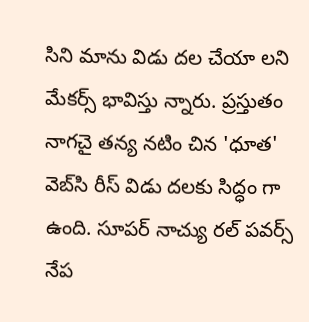సిని మాను విడు దల చేయా లని మేకర్స్ భావిస్తు న్నారు. ప్రస్తుతం నాగచై తన్య నటిం చిన 'ధూత' వెబ్‌సి రీస్‌ విడు దలకు సిద్ధం గా ఉంది. సూపర్‌ నాచ్యు రల్ పవర్స్ నేప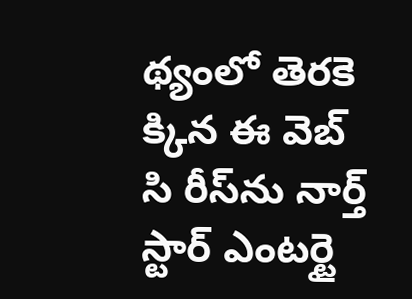థ్యంలో తెరకె క్కిన ఈ వెబ్‌ సి రీస్‌ను నార్త్ స్టార్ ఎంటర్టై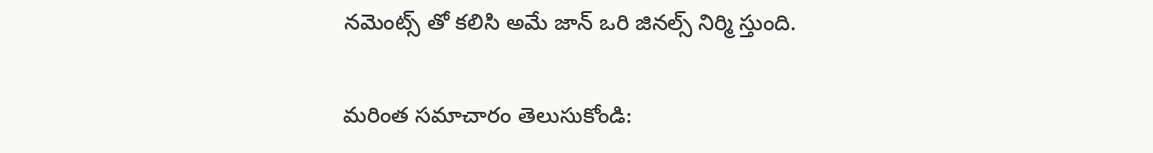నమెంట్స్ ‌తో కలిసి అమే జాన్ ఒరి జినల్స్ నిర్మి స్తుంది.

మరింత సమాచారం తెలుసుకోండి: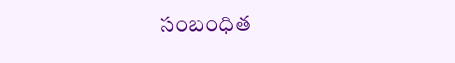సంబంధిత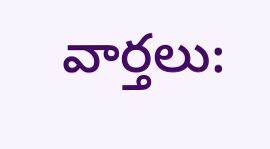వార్తలు: